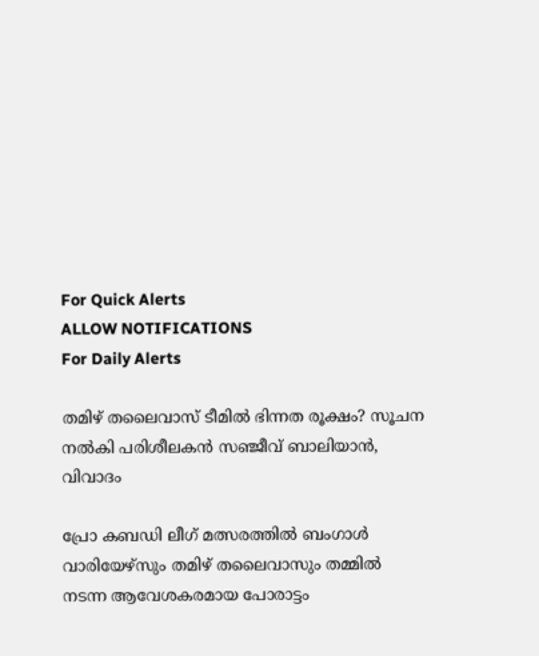For Quick Alerts
ALLOW NOTIFICATIONS
For Daily Alerts

തമിഴ് തലൈവാസ് ടീമിൽ ഭിന്നത രൂക്ഷം? സൂചന നൽകി പരിശീലകൻ സഞ്ജീവ് ബാലിയാൻ, വിവാദം

പ്രോ കബഡി ലീഗ് മത്സരത്തിൽ ബംഗാൾ വാരിയേഴ്‌സും തമിഴ് തലൈവാസും തമ്മിൽ നടന്ന ആവേശകരമായ പോരാട്ടം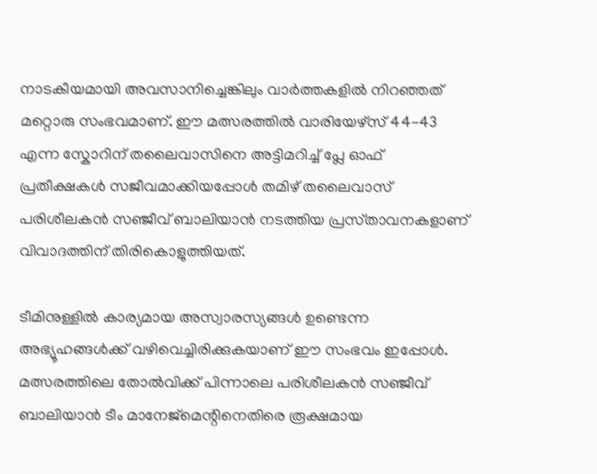നാടകീയമായി അവസാനിച്ചെങ്കിലും വാർത്തകളിൽ നിറഞ്ഞത് മറ്റൊരു സംഭവമാണ്. ഈ മത്സരത്തിൽ വാരിയേഴ്‌സ് 44-43 എന്ന സ്കോറിന് തലൈവാസിനെ അട്ടിമറിച്ച് പ്ലേ ഓഫ് പ്രതീക്ഷകൾ സജീവമാക്കിയപ്പോൾ തമിഴ് തലൈവാസ് പരിശീലകൻ സഞ്ജീവ് ബാലിയാൻ നടത്തിയ പ്രസ്‌താവനകളാണ് വിവാദത്തിന് തിരികൊളുത്തിയത്.

ടീമിനുള്ളിൽ കാര്യമായ അസ്വാരസ്യങ്ങൾ ഉണ്ടെന്ന അഭ്യൂഹങ്ങൾക്ക് വഴിവെച്ചിരിക്കുകയാണ് ഈ സംഭവം ഇപ്പോൾ. മത്സരത്തിലെ തോൽവിക്ക് പിന്നാലെ പരിശീലകൻ സഞ്ജീവ് ബാലിയാൻ ടീം മാനേജ്‌മെന്റിനെതിരെ രൂക്ഷമായ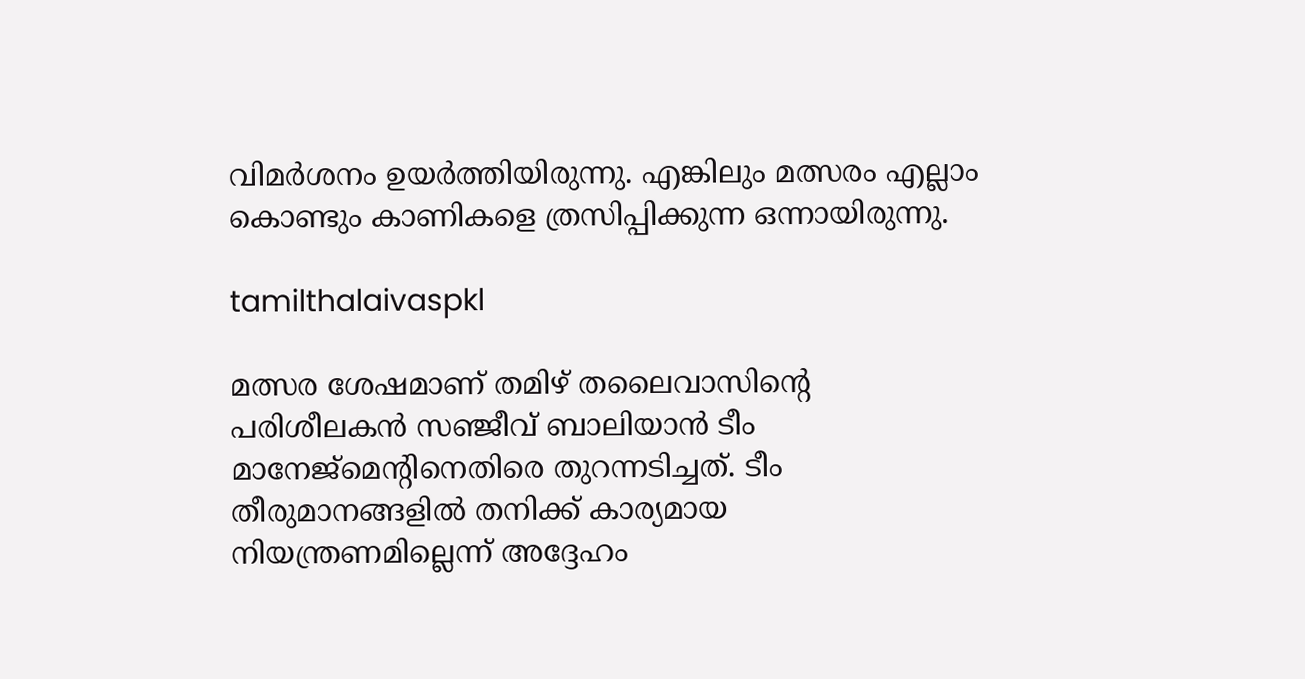വിമർശനം ഉയർത്തിയിരുന്നു. എങ്കിലും മത്സരം എല്ലാം കൊണ്ടും കാണികളെ ത്രസിപ്പിക്കുന്ന ഒന്നായിരുന്നു.

tamilthalaivaspkl

മത്സര ശേഷമാണ് തമിഴ് തലൈവാസിന്റെ പരിശീലകൻ സഞ്ജീവ് ബാലിയാൻ ടീം മാനേജ്‌മെന്റിനെതിരെ തുറന്നടിച്ചത്. ടീം തീരുമാനങ്ങളിൽ തനിക്ക് കാര്യമായ നിയന്ത്രണമില്ലെന്ന് അദ്ദേഹം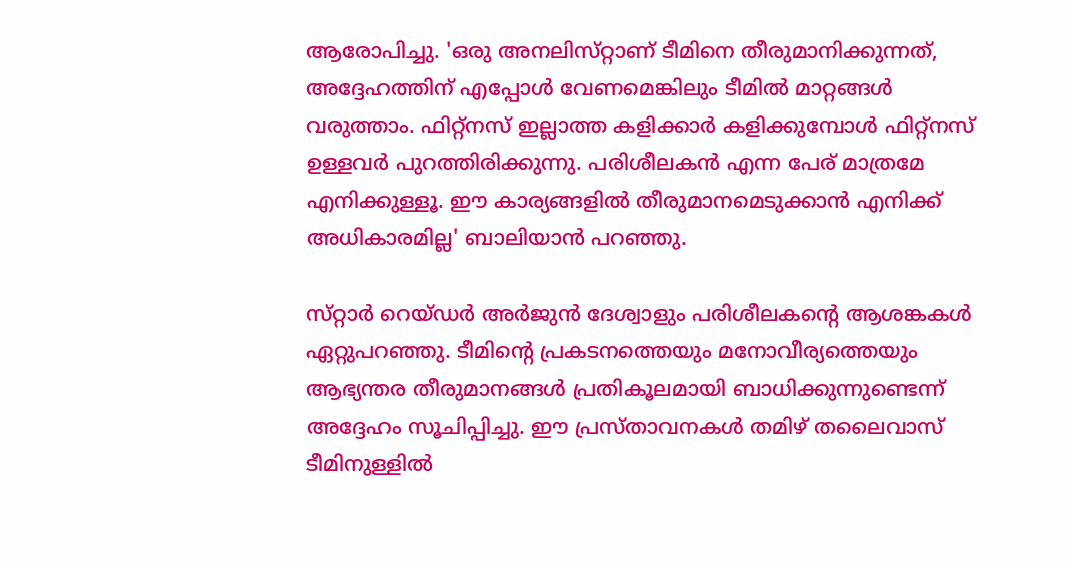ആരോപിച്ചു. 'ഒരു അനലിസ്‌റ്റാണ് ടീമിനെ തീരുമാനിക്കുന്നത്, അദ്ദേഹത്തിന് എപ്പോൾ വേണമെങ്കിലും ടീമിൽ മാറ്റങ്ങൾ വരുത്താം. ഫിറ്റ്നസ് ഇല്ലാത്ത കളിക്കാർ കളിക്കുമ്പോൾ ഫിറ്റ്നസ് ഉള്ളവർ പുറത്തിരിക്കുന്നു. പരിശീലകൻ എന്ന പേര് മാത്രമേ എനിക്കുള്ളൂ. ഈ കാര്യങ്ങളിൽ തീരുമാനമെടുക്കാൻ എനിക്ക് അധികാരമില്ല' ബാലിയാൻ പറഞ്ഞു.

സ്‌റ്റാർ റെയ്‌ഡർ അർജുൻ ദേശ്വാളും പരിശീലകന്റെ ആശങ്കകൾ ഏറ്റുപറഞ്ഞു. ടീമിന്റെ പ്രകടനത്തെയും മനോവീര്യത്തെയും ആഭ്യന്തര തീരുമാനങ്ങൾ പ്രതികൂലമായി ബാധിക്കുന്നുണ്ടെന്ന് അദ്ദേഹം സൂചിപ്പിച്ചു. ഈ പ്രസ്‌താവനകൾ തമിഴ് തലൈവാസ് ടീമിനുള്ളിൽ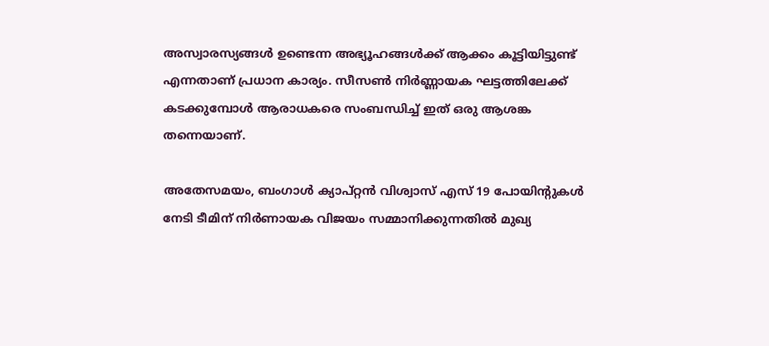അസ്വാരസ്യങ്ങൾ ഉണ്ടെന്ന അഭ്യൂഹങ്ങൾക്ക് ആക്കം കൂട്ടിയിട്ടുണ്ട് എന്നതാണ് പ്രധാന കാര്യം. സീസൺ നിർണ്ണായക ഘട്ടത്തിലേക്ക് കടക്കുമ്പോൾ ആരാധകരെ സംബന്ധിച്ച് ഇത് ഒരു ആശങ്ക തന്നെയാണ്.

അതേസമയം, ബംഗാൾ ക്യാപ്റ്റൻ വിശ്വാസ് എസ് 19 പോയിന്റുകൾ നേടി ടീമിന് നിർണായക വിജയം സമ്മാനിക്കുന്നതിൽ മുഖ്യ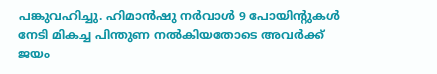പങ്കുവഹിച്ചു. ഹിമാൻഷു നർവാൾ 9 പോയിന്റുകൾ നേടി മികച്ച പിന്തുണ നൽകിയതോടെ അവർക്ക് ജയം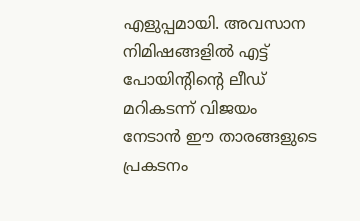എളുപ്പമായി. അവസാന നിമിഷങ്ങളിൽ എട്ട് പോയിന്റിന്റെ ലീഡ് മറികടന്ന് വിജയം നേടാൻ ഈ താരങ്ങളുടെ പ്രകടനം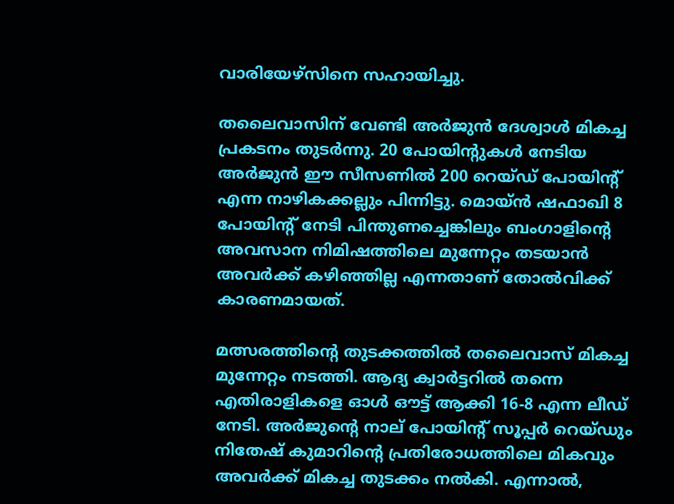വാരിയേഴ്‌സിനെ സഹായിച്ചു.

തലൈവാസിന് വേണ്ടി അർജുൻ ദേശ്വാൾ മികച്ച പ്രകടനം തുടർന്നു. 20 പോയിന്റുകൾ നേടിയ അർജുൻ ഈ സീസണിൽ 200 റെയ്‌ഡ്‌ പോയിന്റ് എന്ന നാഴികക്കല്ലും പിന്നിട്ടു. മൊയ്ൻ ഷഫാഖി 8 പോയിന്റ് നേടി പിന്തുണച്ചെങ്കിലും ബംഗാളിന്റെ അവസാന നിമിഷത്തിലെ മുന്നേറ്റം തടയാൻ അവർക്ക് കഴിഞ്ഞില്ല എന്നതാണ് തോൽവിക്ക് കാരണമായത്.

മത്സരത്തിന്റെ തുടക്കത്തിൽ തലൈവാസ് മികച്ച മുന്നേറ്റം നടത്തി. ആദ്യ ക്വാർട്ടറിൽ തന്നെ എതിരാളികളെ ഓൾ ഔട്ട് ആക്കി 16-8 എന്ന ലീഡ് നേടി. അർജുന്റെ നാല് പോയിന്റ് സൂപ്പർ റെയ്‌ഡും നിതേഷ് കുമാറിന്റെ പ്രതിരോധത്തിലെ മികവും അവർക്ക് മികച്ച തുടക്കം നൽകി. എന്നാൽ,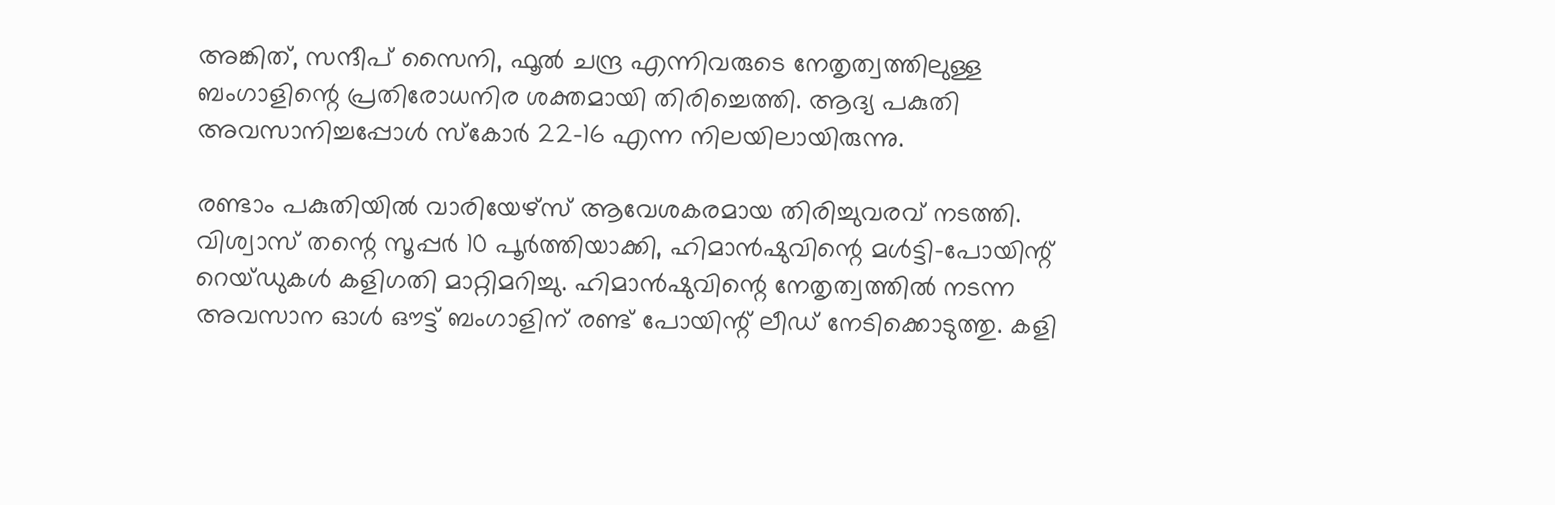അങ്കിത്, സന്ദീപ് സൈനി, ഫൂൽ ചന്ദ്ര എന്നിവരുടെ നേതൃത്വത്തിലുള്ള ബംഗാളിന്റെ പ്രതിരോധനിര ശക്തമായി തിരിച്ചെത്തി. ആദ്യ പകുതി അവസാനിച്ചപ്പോൾ സ്കോർ 22-16 എന്ന നിലയിലായിരുന്നു.

രണ്ടാം പകുതിയിൽ വാരിയേഴ്‌സ് ആവേശകരമായ തിരിച്ചുവരവ് നടത്തി. വിശ്വാസ് തന്റെ സൂപ്പർ 10 പൂർത്തിയാക്കി, ഹിമാൻഷുവിന്റെ മൾട്ടി-പോയിന്റ് റെയ്‌ഡുകൾ കളിഗതി മാറ്റിമറിച്ചു. ഹിമാൻഷുവിന്റെ നേതൃത്വത്തിൽ നടന്ന അവസാന ഓൾ ഔട്ട് ബംഗാളിന് രണ്ട് പോയിന്റ് ലീഡ് നേടിക്കൊടുത്തു. കളി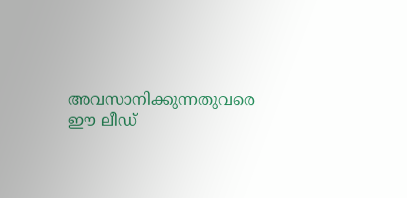അവസാനിക്കുന്നതുവരെ ഈ ലീഡ്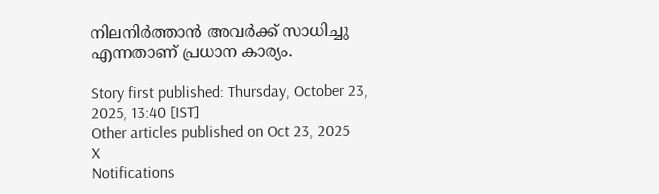നിലനിർത്താൻ അവർക്ക് സാധിച്ചു എന്നതാണ് പ്രധാന കാര്യം.

Story first published: Thursday, October 23, 2025, 13:40 [IST]
Other articles published on Oct 23, 2025
X
Notifications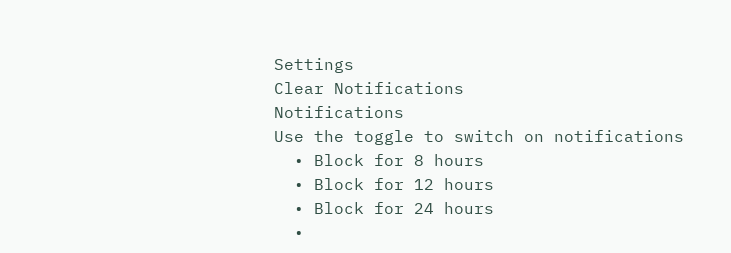Settings
Clear Notifications
Notifications
Use the toggle to switch on notifications
  • Block for 8 hours
  • Block for 12 hours
  • Block for 24 hours
  •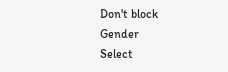Don't block
Gender
Select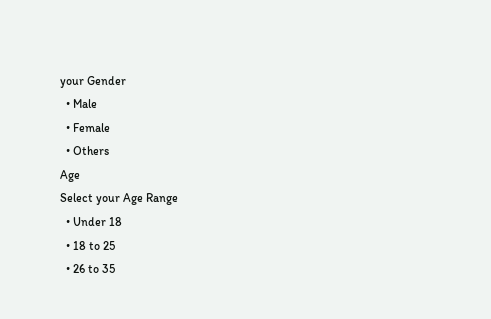your Gender
  • Male
  • Female
  • Others
Age
Select your Age Range
  • Under 18
  • 18 to 25
  • 26 to 35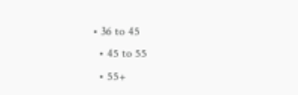• 36 to 45
  • 45 to 55
  • 55+